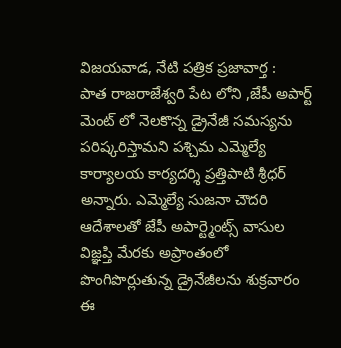విజయవాడ, నేటి పత్రిక ప్రజావార్త :
పాత రాజరాజేశ్వరి పేట లోని ,జేపీ అపార్ట్ మెంట్ లో నెలకొన్న డ్రైనేజీ సమస్యను పరిష్కరిస్తామని పశ్చిమ ఎమ్మెల్యే కార్యాలయ కార్యదర్శి ప్రత్తిపాటి శ్రీధర్ అన్నారు. ఎమ్మెల్యే సుజనా చౌదరి ఆదేశాలతో జేపీ అపార్ట్మెంట్స్ వాసుల విజ్ఞప్తి మేరకు అప్రాంతంలో పొంగిపొర్లుతున్న డ్రైనేజీలను శుక్రవారం
ఈ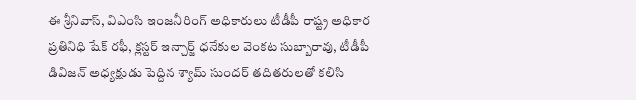ఈ శ్రీనివాస్, విఎంసి ఇంజనీరింగ్ అధికారులు టీడీపీ రాష్ట్ర అధికార ప్రతినిధి షేక్ రఫీ, క్లస్టర్ ఇన్చార్జ్ ధనేకుల వెంకట సుబ్బారావు, టీడీపీ డివిజన్ అధ్యక్షుడు పెద్దిన శ్యామ్ సుందర్ తదితరులతో కలిసి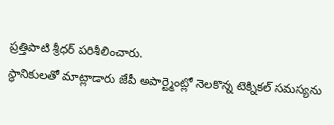ప్రత్తిపాటి శ్రీధర్ పరిశీలించారు.
స్థానికులతో మాట్లాడారు జేపీ అపార్ట్మెంట్లో నెలకొన్న టెక్నికల్ సమస్యను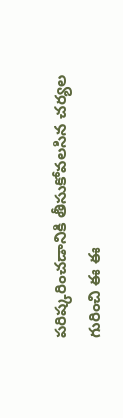పరిష్కరించడానికి తీసుకోవలసిన చర్యల గురించి ఈ ఈ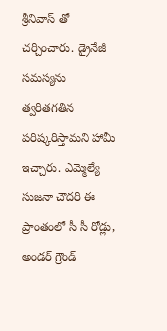శ్రీనివాస్ తో చర్చించారు. డ్రైనేజీ సమస్యను త్వరితగతిన పరిష్కరిస్తామని హామీ ఇచ్చారు. ఎమ్మెల్యే సుజనా చౌదరి ఈ ప్రాంతంలో సీ సీ రోడ్లు, అండర్ గ్రౌండ్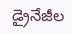డ్రైనేజీల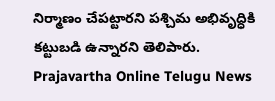నిర్మాణం చేపట్టారని పశ్చిమ అభివృద్ధికి కట్టుబడి ఉన్నారని తెలిపారు.
Prajavartha Online Telugu News